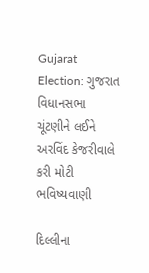Gujarat Election: ગુજરાત વિધાનસભા ચૂંટણીને લઈને અરવિંદ કેજરીવાલે કરી મોટી ભવિષ્યવાણી

દિલ્લીના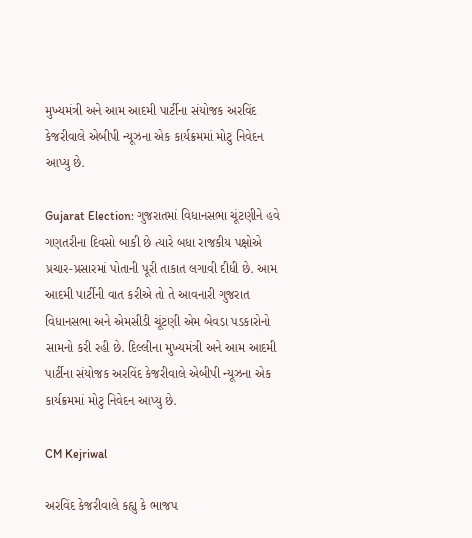મુખ્યમંત્રી અને આમ આદમી પાર્ટીના સંયોજક અરવિંદ કેજરીવાલે એબીપી ન્યૂઝના એક કાર્યક્રમમાં મોટુ નિવેદન આપ્યુ છે.

Gujarat Election: ગુજરાતમાં વિધાનસભા ચૂંટણીને હવે ગણતરીના દિવસો બાકી છે ત્યારે બધા રાજકીય પક્ષોએ પ્રચાર-પ્રસારમાં પોતાની પૂરી તાકાત લગાવી દીધી છે. આમ આદમી પાર્ટીની વાત કરીએ તો તે આવનારી ગુજરાત વિધાનસભા અને એમસીડી ચૂંટણી એમ બેવડા પડકારોનો સામનો કરી રહી છે. દિલ્લીના મુખ્યમંત્રી અને આમ આદમી પાર્ટીના સંયોજક અરવિંદ કેજરીવાલે એબીપી ન્યૂઝના એક કાર્યક્રમમાં મોટુ નિવેદન આપ્યુ છે.

CM Kejriwal

અરવિંદ કેજરીવાલે કહ્યુ કે ભાજપ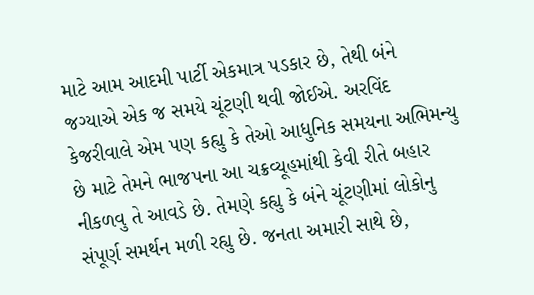માટે આમ આદમી પાર્ટી એકમાત્ર પડકાર છે, તેથી બંને જગ્યાએ એક જ સમયે ચૂંટણી થવી જોઈએ. અરવિંદ કેજરીવાલે એમ પણ કહ્યુ કે તેઓ આધુનિક સમયના અભિમન્યુ છે માટે તેમને ભાજપના આ ચક્રવ્યૂહમાંથી કેવી રીતે બહાર નીકળવુ તે આવડે છે. તેમણે કહ્યુ કે બંને ચૂંટણીમાં લોકોનુ સંપૂર્ણ સમર્થન મળી રહ્યુ છે. જનતા અમારી સાથે છે,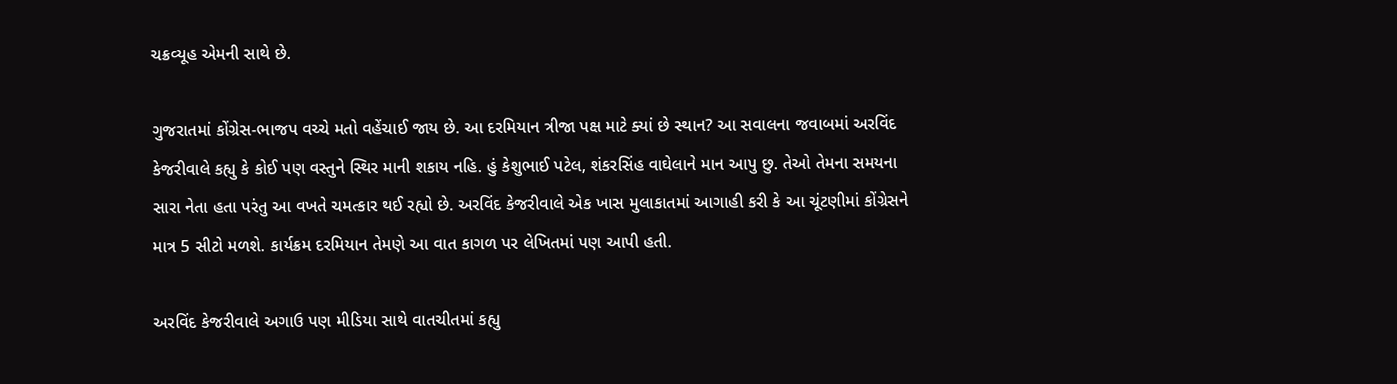ચક્રવ્યૂહ એમની સાથે છે.

ગુજરાતમાં કોંગ્રેસ-ભાજપ વચ્ચે મતો વહેંચાઈ જાય છે. આ દરમિયાન ત્રીજા પક્ષ માટે ક્યાં છે સ્થાન? આ સવાલના જવાબમાં અરવિંદ કેજરીવાલે કહ્યુ કે કોઈ પણ વસ્તુને સ્થિર માની શકાય નહિ. હું કેશુભાઈ પટેલ, શંકરસિંહ વાઘેલાને માન આપુ છુ. તેઓ તેમના સમયના સારા નેતા હતા પરંતુ આ વખતે ચમત્કાર થઈ રહ્યો છે. અરવિંદ કેજરીવાલે એક ખાસ મુલાકાતમાં આગાહી કરી કે આ ચૂંટણીમાં કોંગ્રેસને માત્ર 5 સીટો મળશે. કાર્યક્રમ દરમિયાન તેમણે આ વાત કાગળ પર લેખિતમાં પણ આપી હતી.

અરવિંદ કેજરીવાલે અગાઉ પણ મીડિયા સાથે વાતચીતમાં કહ્યુ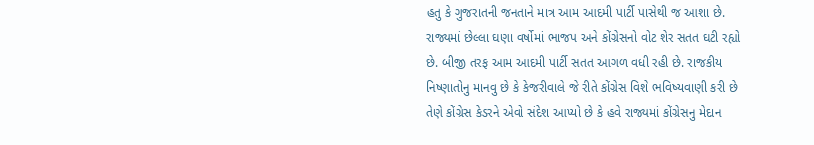હતુ કે ગુજરાતની જનતાને માત્ર આમ આદમી પાર્ટી પાસેથી જ આશા છે. રાજ્યમાં છેલ્લા ઘણા વર્ષોમાં ભાજપ અને કોંગ્રેસનો વોટ શેર સતત ઘટી રહ્યો છે. બીજી તરફ આમ આદમી પાર્ટી સતત આગળ વધી રહી છે. રાજકીય નિષ્ણાતોનુ માનવુ છે કે કેજરીવાલે જે રીતે કોંગ્રેસ વિશે ભવિષ્યવાણી કરી છે તેણે કોંગ્રેસ કેડરને એવો સંદેશ આપ્યો છે કે હવે રાજ્યમાં કોંગ્રેસનુ મેદાન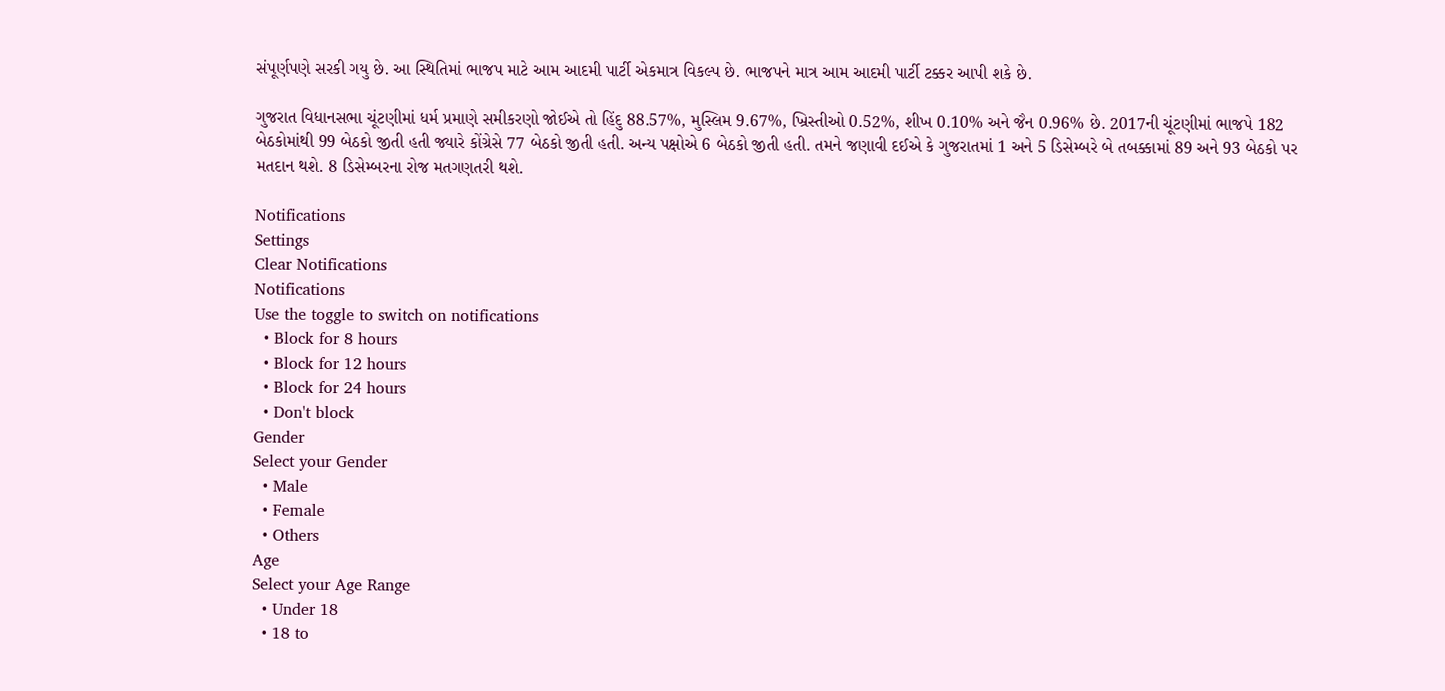સંપૂર્ણપણે સરકી ગયુ છે. આ સ્થિતિમાં ભાજપ માટે આમ આદમી પાર્ટી એકમાત્ર વિકલ્પ છે. ભાજપને માત્ર આમ આદમી પાર્ટી ટક્કર આપી શકે છે.

ગુજરાત વિધાનસભા ચૂંટણીમાં ધર્મ પ્રમાણે સમીકરણો જોઈએ તો હિંદુ 88.57%, મુસ્લિમ 9.67%, ખ્રિસ્તીઓ 0.52%, શીખ 0.10% અને જૈન 0.96% છે. 2017ની ચૂંટણીમાં ભાજપે 182 બેઠકોમાંથી 99 બેઠકો જીતી હતી જ્યારે કોંગ્રેસે 77 બેઠકો જીતી હતી. અન્ય પક્ષોએ 6 બેઠકો જીતી હતી. તમને જણાવી દઈએ કે ગુજરાતમાં 1 અને 5 ડિસેમ્બરે બે તબક્કામાં 89 અને 93 બેઠકો પર મતદાન થશે. 8 ડિસેમ્બરના રોજ મતગણતરી થશે.

Notifications
Settings
Clear Notifications
Notifications
Use the toggle to switch on notifications
  • Block for 8 hours
  • Block for 12 hours
  • Block for 24 hours
  • Don't block
Gender
Select your Gender
  • Male
  • Female
  • Others
Age
Select your Age Range
  • Under 18
  • 18 to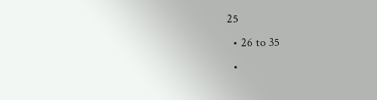25
  • 26 to 35
  •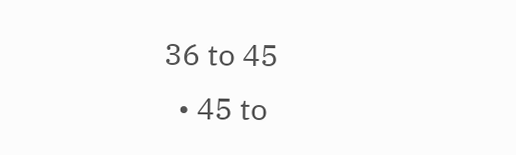36 to 45
  • 45 to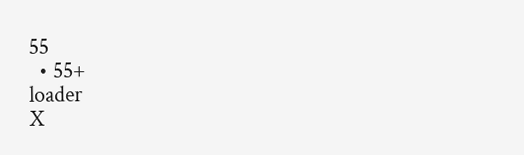55
  • 55+
loader
X